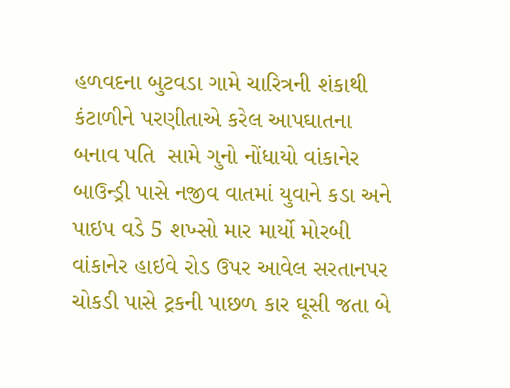હળવદના બુટવડા ગામે ચારિત્રની શંકાથી કંટાળીને પરણીતાએ કરેલ આપઘાતના બનાવ પતિ  સામે ગુનો નોંધાયો વાંકાનેર બાઉન્ડ્રી પાસે નજીવ વાતમાં યુવાને કડા અને પાઇપ વડે 5 શખ્સો માર માર્યો મોરબી વાંકાનેર હાઇવે રોડ ઉપર આવેલ સરતાનપર ચોકડી પાસે ટ્રકની પાછળ કાર ઘૂસી જતા બે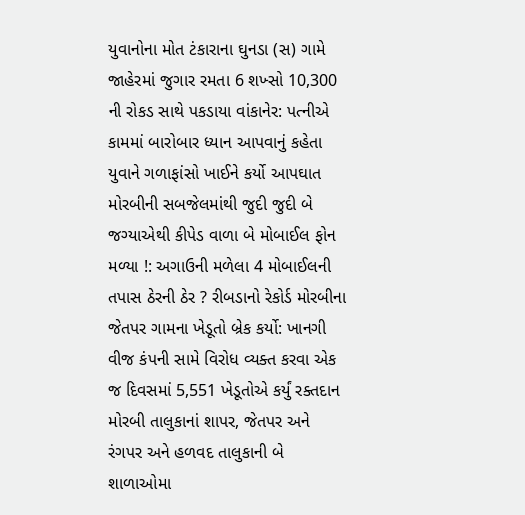યુવાનોના મોત ટંકારાના ઘુનડા (સ) ગામે જાહેરમાં જુગાર રમતા 6 શખ્સો 10,300 ની રોકડ સાથે પકડાયા વાંકાનેર: પત્નીએ કામમાં બારોબાર ધ્યાન આપવાનું કહેતા યુવાને ગળાફાંસો ખાઈને કર્યો આપઘાત મોરબીની સબજેલમાંથી જુદી જુદી બે જગ્યાએથી કીપેડ વાળા બે મોબાઈલ ફોન મળ્યા !: અગાઉની મળેલા 4 મોબાઈલની તપાસ ઠેરની ઠેર ? રીબડાનો રેકોર્ડ મોરબીના જેતપર ગામના ખેડૂતો બ્રેક કર્યો: ખાનગી વીજ કંપની સામે વિરોધ વ્યક્ત કરવા એક જ દિવસમાં 5,551 ખેડૂતોએ કર્યું રક્તદાન મોરબી તાલુકાનાં શાપર, જેતપર અને રંગપર અને હળવદ તાલુકાની બે શાળાઓમા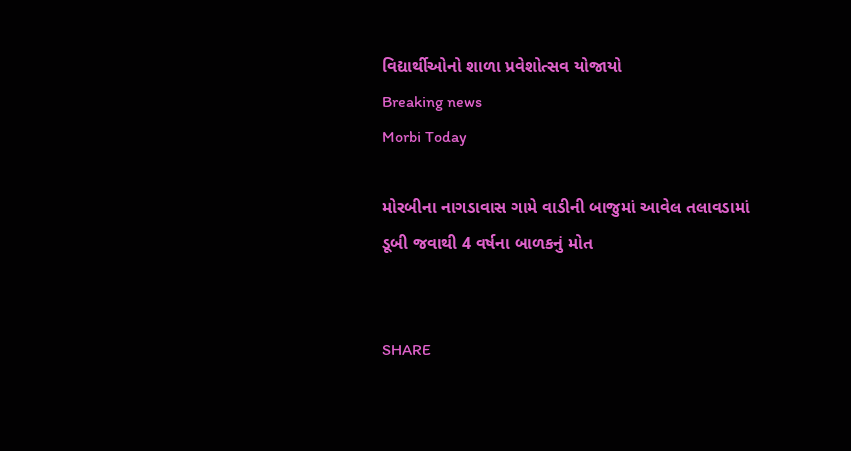વિદ્યાર્થીઓનો શાળા પ્રવેશોત્સવ યોજાયો
Breaking news
Morbi Today

મોરબીના નાગડાવાસ ગામે વાડીની બાજુમાં આવેલ તલાવડામાં ડૂબી જવાથી 4 વર્ષના બાળકનું મોત


SHARE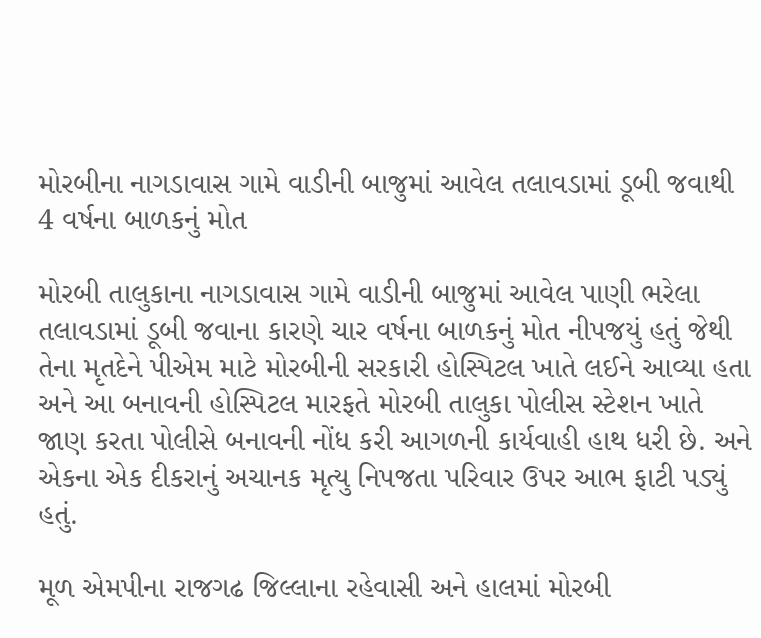મોરબીના નાગડાવાસ ગામે વાડીની બાજુમાં આવેલ તલાવડામાં ડૂબી જવાથી 4 વર્ષના બાળકનું મોત

મોરબી તાલુકાના નાગડાવાસ ગામે વાડીની બાજુમાં આવેલ પાણી ભરેલા તલાવડામાં ડૂબી જવાના કારણે ચાર વર્ષના બાળકનું મોત નીપજયું હતું જેથી તેના મૃતદેને પીએમ માટે મોરબીની સરકારી હોસ્પિટલ ખાતે લઈને આવ્યા હતા અને આ બનાવની હોસ્પિટલ મારફતે મોરબી તાલુકા પોલીસ સ્ટેશન ખાતે જાણ કરતા પોલીસે બનાવની નોંધ કરી આગળની કાર્યવાહી હાથ ધરી છે. અને એકના એક દીકરાનું અચાનક મૃત્યુ નિપજતા પરિવાર ઉપર આભ ફાટી પડ્યું હતું.

મૂળ એમપીના રાજગઢ જિલ્લાના રહેવાસી અને હાલમાં મોરબી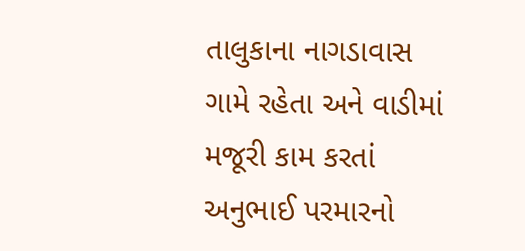તાલુકાના નાગડાવાસ ગામે રહેતા અને વાડીમાં મજૂરી કામ કરતાં અનુભાઈ પરમારનો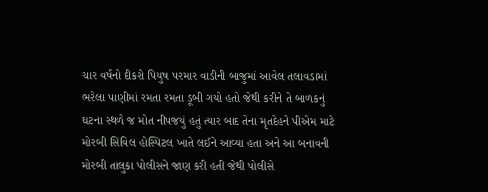ચાર વર્ષનો દીકરો પિયુષ પરમાર વાડીની બાજુમાં આવેલ તલાવડામાં ભરેલા પાણીમાં રમતા રમતા ડૂબી ગયો હતો જેથી કરીને તે બાળકનું ઘટના સ્થળે જ મોત નીપજયું હતું ત્યાર બાદ તેના મૃતદેહને પીએમ માટે મોરબી સિવિલ હોસ્પિટલ ખાતે લઈને આવ્યા હતા અને આ બનાવની મોરબી તાલુકા પોલીસને જાણ કરી હતી જેથી પોલીસે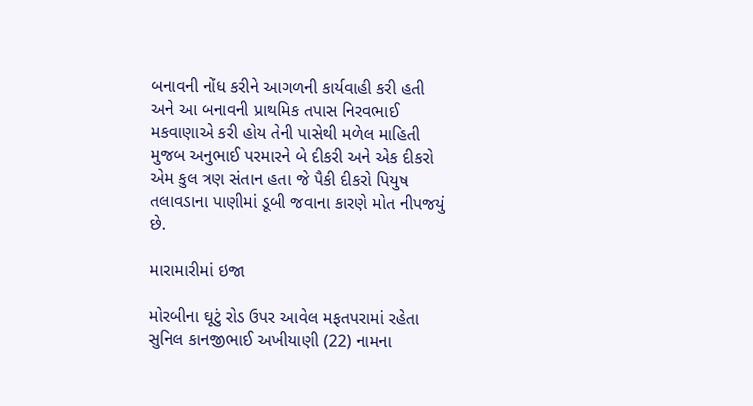બનાવની નોંધ કરીને આગળની કાર્યવાહી કરી હતી અને આ બનાવની પ્રાથમિક તપાસ નિરવભાઈ મકવાણાએ કરી હોય તેની પાસેથી મળેલ માહિતી મુજબ અનુભાઈ પરમારને બે દીકરી અને એક દીકરો એમ કુલ ત્રણ સંતાન હતા જે પૈકી દીકરો પિયુષ તલાવડાના પાણીમાં ડૂબી જવાના કારણે મોત નીપજયું છે.

મારામારીમાં ઇજા

મોરબીના ઘૂટું રોડ ઉપર આવેલ મફતપરામાં રહેતા સુનિલ કાનજીભાઈ અખીયાણી (22) નામના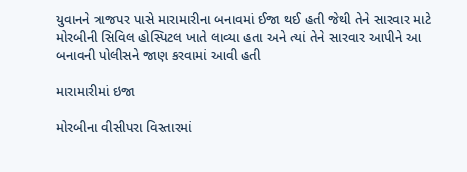યુવાનને ત્રાજપર પાસે મારામારીના બનાવમાં ઈજા થઈ હતી જેથી તેને સારવાર માટે મોરબીની સિવિલ હોસ્પિટલ ખાતે લાવ્યા હતા અને ત્યાં તેને સારવાર આપીને આ બનાવની પોલીસને જાણ કરવામાં આવી હતી

મારામારીમાં ઇજા

મોરબીના વીસીપરા વિસ્તારમાં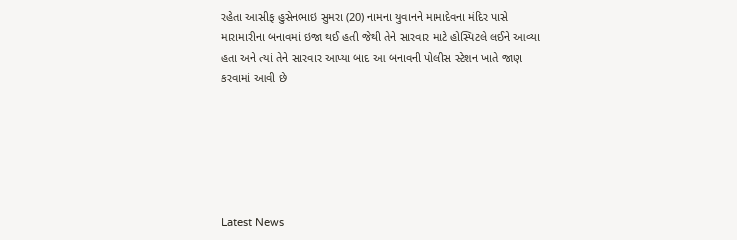રહેતા આસીફ હુસેનભાઇ સુમરા (20) નામના યુવાનને મામાદેવના મંદિર પાસે મારામારીના બનાવમાં ઇજા થઈ હતી જેથી તેને સારવાર માટે હોસ્પિટલે લઈને આવ્યા હતા અને ત્યાં તેને સારવાર આપ્યા બાદ આ બનાવની પોલીસ સ્ટેશન ખાતે જાણ કરવામાં આવી છે






Latest News